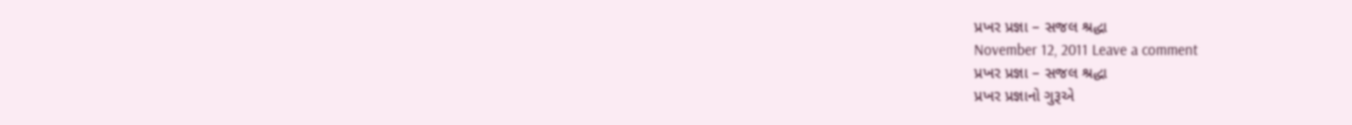પ્રખર પ્રજ્ઞા – સજલ શ્રદ્ધા
November 12, 2011 Leave a comment
પ્રખર પ્રજ્ઞા – સજલ શ્રદ્ધા
પ્રખર પ્રજ્ઞાનો ગુરૂએ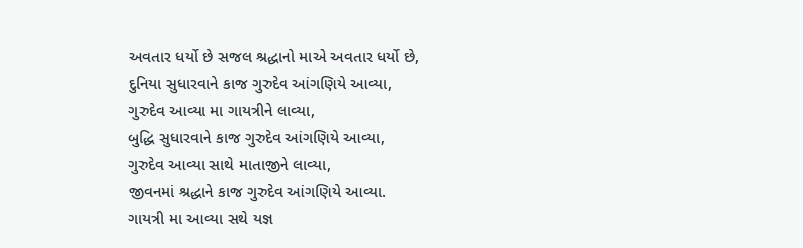અવતાર ધર્યો છે સજલ શ્રદ્ધાનો માએ અવતાર ધર્યો છે,
દુનિયા સુધારવાને કાજ ગુરુદેવ આંગણિયે આવ્યા,
ગુરુદેવ આવ્યા મા ગાયત્રીને લાવ્યા,
બુદ્ધિ સુધારવાને કાજ ગુરુદેવ આંગણિયે આવ્યા,
ગુરુદેવ આવ્યા સાથે માતાજીને લાવ્યા,
જીવનમાં શ્રદ્ધાને કાજ ગુરુદેવ આંગણિયે આવ્યા.
ગાયત્રી મા આવ્યા સથે યજ્ઞ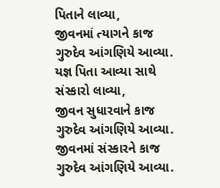પિતાને લાવ્યા,
જીવનમાં ત્યાગને કાજ ગુરુદેવ આંગણિયે આવ્યા.
યજ્ઞ પિતા આવ્યા સાથે સંસ્કારો લાવ્યા,
જીવન સુધારવાને કાજ ગુરુદેવ આંગણિયે આવ્યા.
જીવનમાં સંસ્કારને કાજ ગુરુદેવ આંગણિયે આવ્યા.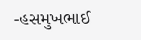-હસમુખભાઈ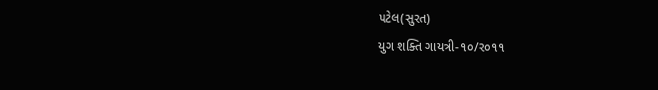૫ટેલ(સુરત)
યુગ શક્તિ ગાયત્રી-૧૦/ર૦૧૧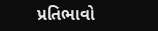પ્રતિભાવો